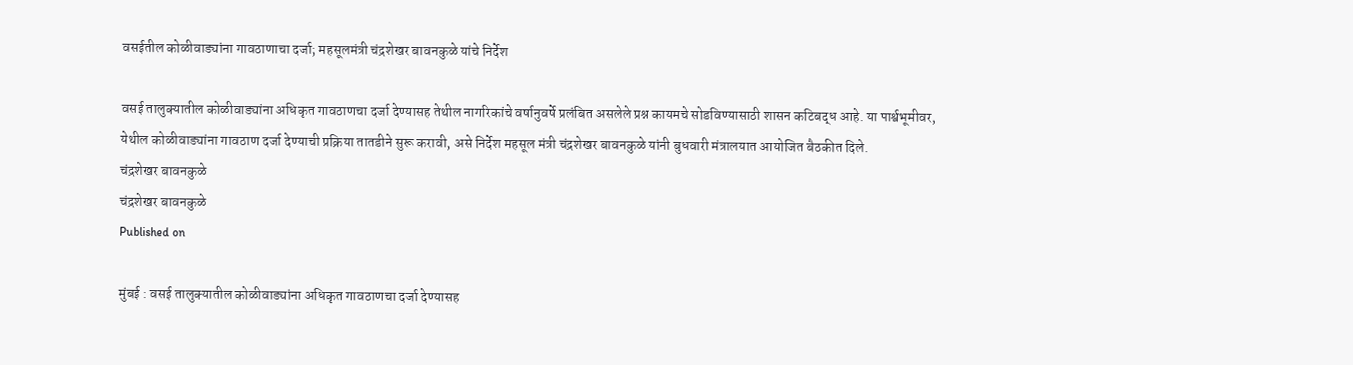वसईतील कोळीवाड्यांना गावठाणाचा दर्जा; महसूलमंत्री चंद्रशेखर बावनकुळे यांचे निर्देश

वसई तालुक्यातील कोळीवाड्यांना अधिकृत गावठाणचा दर्जा देण्यासह तेथील नागरिकांचे वर्षानुवर्षे प्रलंबित असलेले प्रश्न कायमचे सोडविण्यासाठी शासन कटिबद्ध आहे. या पार्श्वभूमीवर, येथील कोळीवाड्यांना गावठाण दर्जा देण्याची प्रक्रिया तातडीने सुरू करावी, असे निर्देश महसूल मंत्री चंद्रशेखर बावनकुळे यांनी बुधवारी मंत्रालयात आयोजित बैठकीत दिले.
चंद्रशेखर बावनकुळे
चंद्रशेखर बावनकुळे
Published on

मुंबई : वसई तालुक्यातील कोळीवाड्यांना अधिकृत गावठाणचा दर्जा देण्यासह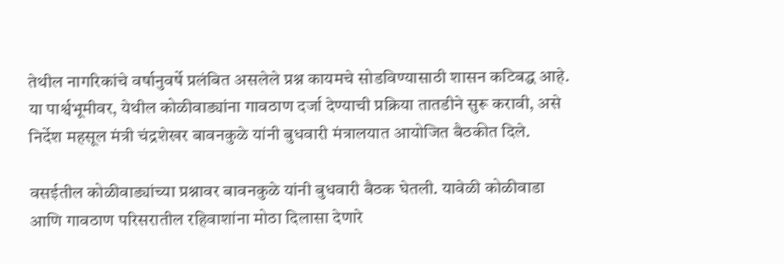तेथील नागरिकांचे वर्षानुवर्षे प्रलंबित असलेले प्रश्न कायमचे सोडविण्यासाठी शासन कटिबद्ध आहे. या पार्श्वभूमीवर, येथील कोळीवाड्यांना गावठाण दर्जा देण्याची प्रक्रिया तातडीने सुरू करावी, असे निर्देश महसूल मंत्री चंद्रशेखर बावनकुळे यांनी बुधवारी मंत्रालयात आयोजित बैठकीत दिले.

वसईतील कोळीवाड्यांच्या प्रश्नावर बावनकुळे यांनी बुधवारी बैठक घेतली. यावेळी कोळीवाडा आणि गावठाण परिसरातील रहिवाशांना मोठा दिलासा देणारे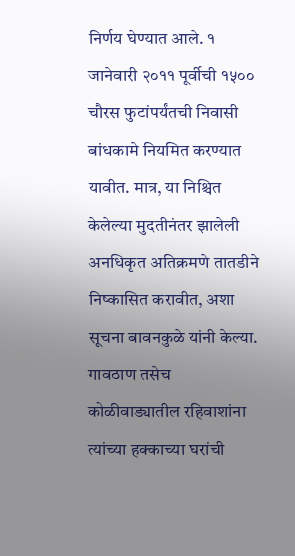निर्णय घेण्यात आले. १ जानेवारी २०११ पूर्वीची १५०० चौरस फुटांपर्यंतची निवासी बांधकामे नियमित करण्यात यावीत. मात्र, या निश्चित केलेल्या मुदतीनंतर झालेली अनधिकृत अतिक्रमणे तातडीने निष्कासित करावीत, अशा सूचना बावनकुळे यांनी केल्या. गावठाण तसेच कोळीवाड्यातील रहिवाशांना त्यांच्या हक्काच्या घरांची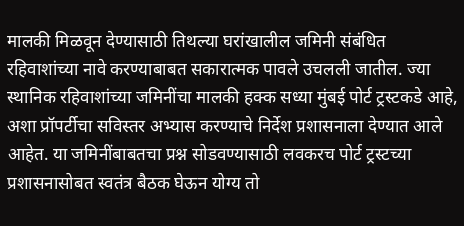मालकी मिळवून देण्यासाठी तिथल्या घरांखालील जमिनी संबंधित रहिवाशांच्या नावे करण्याबाबत सकारात्मक पावले उचलली जातील. ज्या स्थानिक रहिवाशांच्या जमिनींचा मालकी हक्क सध्या मुंबई पोर्ट ट्रस्टकडे आहे, अशा प्रॉपर्टीचा सविस्तर अभ्यास करण्याचे निर्देश प्रशासनाला देण्यात आले आहेत. या जमिनींबाबतचा प्रश्न सोडवण्यासाठी लवकरच पोर्ट ट्रस्टच्या प्रशासनासोबत स्वतंत्र बैठक घेऊन योग्य तो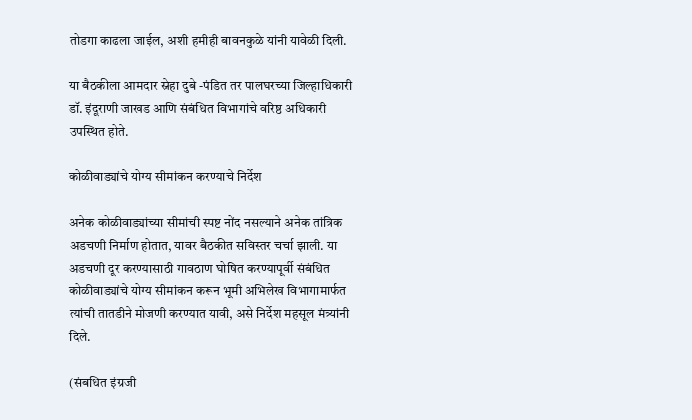तोडगा काढला जाईल, अशी हमीही बावनकुळे यांनी यावेळी दिली.

या बैठकीला आमदार स्नेहा दुबे -पंडित तर पालघरच्या जिल्हाधिकारी डॉ. इंदूराणी जाखड आणि संबंधित विभागांचे वरिष्ठ अधिकारी उपस्थित होते.

कोळीवाड्यांचे योग्य सीमांकन करण्याचे निर्देश

अनेक कोळीवाड्यांच्या सीमांची स्पष्ट नोंद नसल्याने अनेक तांत्रिक अडचणी निर्माण होतात, यावर बैठकीत सविस्तर चर्चा झाली. या अडचणी दूर करण्यासाठी गावठाण घोषित करण्यापूर्वी संबंधित कोळीवाड्यांचे योग्य सीमांकन करून भूमी अभिलेख विभागामार्फत त्यांची तातडीने मोजणी करण्यात यावी, असे निर्देश महसूल मंत्र्यांनी दिले.

(संबधित इंग्रजी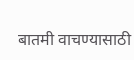बातमी वाचण्यासाठी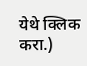येथे क्लिक करा.)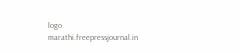logo
marathi.freepressjournal.in